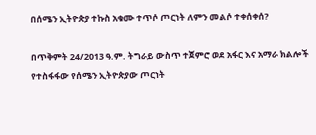በሰሜን ኢትዮጵያ ተኩስ አቁሙ ተጥሶ ጦርነት ለምን መልሶ ተቀሰቀሰ?

በጥቅምት 24/2013 ዓ.ም. ትግራይ ውስጥ ተጀምሮ ወደ አፋር እና አማራ ክልሎች የተስፋፋው የሰሜን ኢትዮጵያው ጦርነት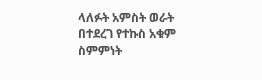ላለፉት አምስት ወራት በተደረገ የተኩስ አቁም ስምምነት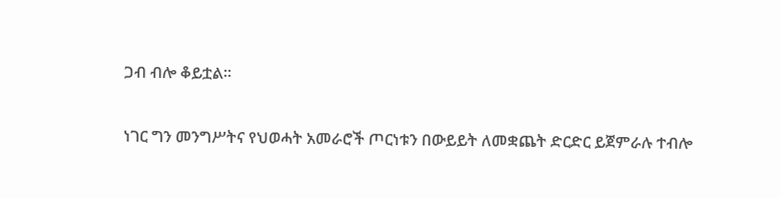ጋብ ብሎ ቆይቷል።

ነገር ግን መንግሥትና የህወሓት አመራሮች ጦርነቱን በውይይት ለመቋጨት ድርድር ይጀምራሉ ተብሎ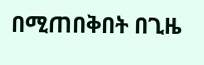በሚጠበቅበት በጊዜ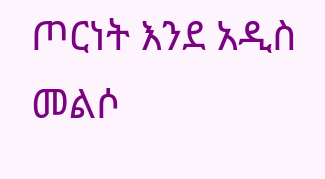ጦርነት እንደ አዲስ መልሶ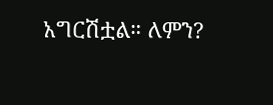አግርሽቷል። ለምን?